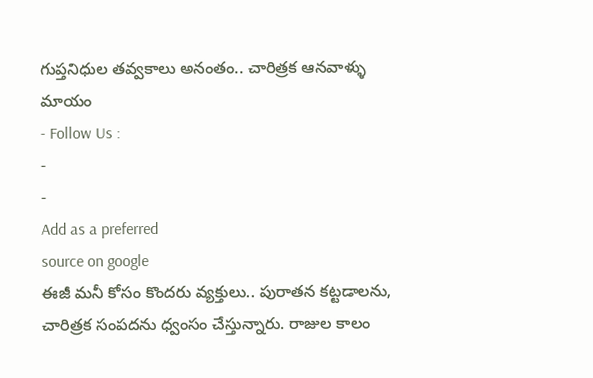గుప్తనిధుల తవ్వకాలు అనంతం.. చారిత్రక ఆనవాళ్ళు మాయం
- Follow Us :
-
-
Add as a preferred
source on google
ఈజీ మనీ కోసం కొందరు వ్యక్తులు.. పురాతన కట్టడాలను, చారిత్రక సంపదను ధ్వంసం చేస్తున్నారు. రాజుల కాలం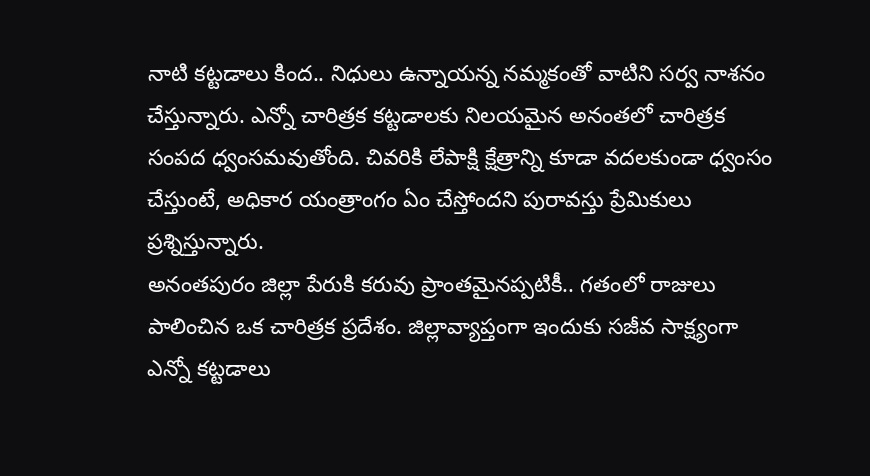నాటి కట్టడాలు కింద.. నిధులు ఉన్నాయన్న నమ్మకంతో వాటిని సర్వ నాశనం చేస్తున్నారు. ఎన్నో చారిత్రక కట్టడాలకు నిలయమైన అనంతలో చారిత్రక సంపద ధ్వంసమవుతోంది. చివరికి లేపాక్షి క్షేత్రాన్ని కూడా వదలకుండా ధ్వంసం చేస్తుంటే, అధికార యంత్రాంగం ఏం చేస్తోందని పురావస్తు ప్రేమికులు ప్రశ్నిస్తున్నారు.
అనంతపురం జిల్లా పేరుకి కరువు ప్రాంతమైనప్పటికీ.. గతంలో రాజులు పాలించిన ఒక చారిత్రక ప్రదేశం. జిల్లావ్యాప్తంగా ఇందుకు సజీవ సాక్ష్యంగా ఎన్నో కట్టడాలు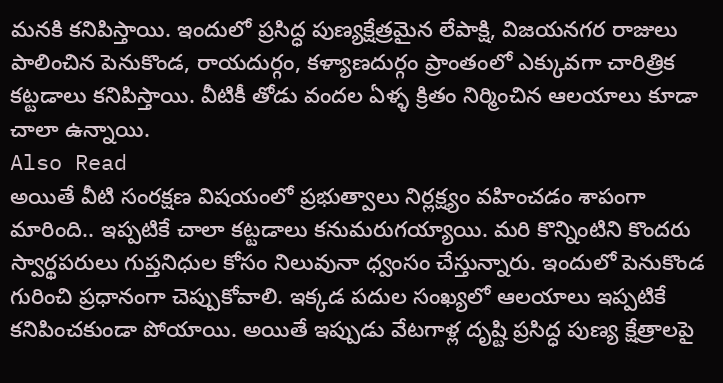మనకి కనిపిస్తాయి. ఇందులో ప్రసిద్ధ పుణ్యక్షేత్రమైన లేపాక్షి, విజయనగర రాజులు పాలించిన పెనుకొండ, రాయదుర్గం, కళ్యాణదుర్గం ప్రాంతంలో ఎక్కువగా చారిత్రిక కట్టడాలు కనిపిస్తాయి. వీటికీ తోడు వందల ఏళ్ళ క్రితం నిర్మించిన ఆలయాలు కూడా చాలా ఉన్నాయి.
Also Read
అయితే వీటి సంరక్షణ విషయంలో ప్రభుత్వాలు నిర్లక్ష్యం వహించడం శాపంగా మారింది.. ఇప్పటికే చాలా కట్టడాలు కనుమరుగయ్యాయి. మరి కొన్నింటిని కొందరు స్వార్థపరులు గుప్తనిధుల కోసం నిలువునా ధ్వంసం చేస్తున్నారు. ఇందులో పెనుకొండ గురించి ప్రధానంగా చెప్పుకోవాలి. ఇక్కడ పదుల సంఖ్యలో ఆలయాలు ఇప్పటికే కనిపించకుండా పోయాయి. అయితే ఇప్పుడు వేటగాళ్ల దృష్టి ప్రసిద్ధ పుణ్య క్షేత్రాలపై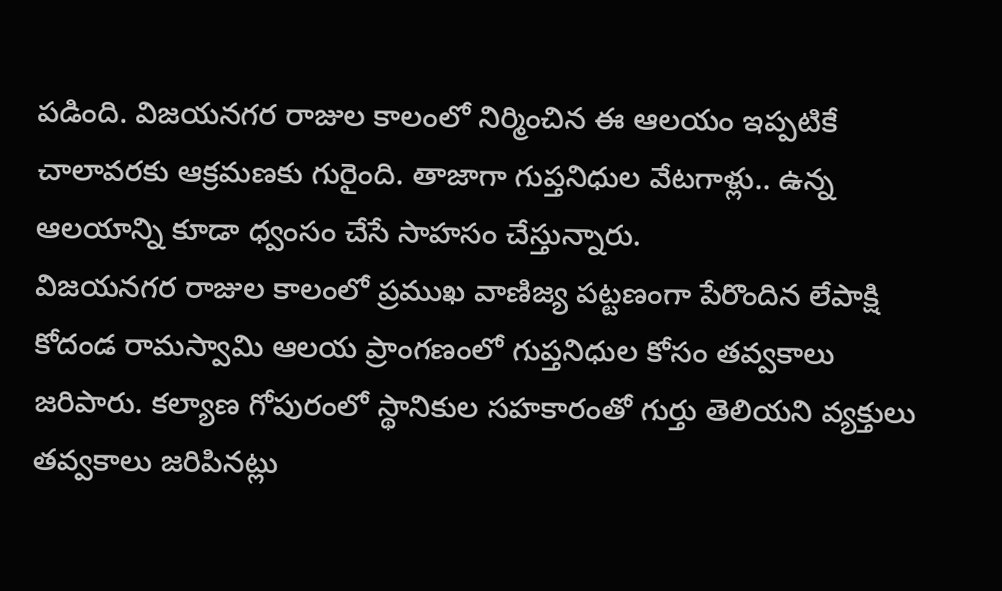పడింది. విజయనగర రాజుల కాలంలో నిర్మించిన ఈ ఆలయం ఇప్పటికే చాలావరకు ఆక్రమణకు గురైంది. తాజాగా గుప్తనిధుల వేటగాళ్లు.. ఉన్న ఆలయాన్ని కూడా ధ్వంసం చేసే సాహసం చేస్తున్నారు.
విజయనగర రాజుల కాలంలో ప్రముఖ వాణిజ్య పట్టణంగా పేరొందిన లేపాక్షి కోదండ రామస్వామి ఆలయ ప్రాంగణంలో గుప్తనిధుల కోసం తవ్వకాలు జరిపారు. కల్యాణ గోపురంలో స్థానికుల సహకారంతో గుర్తు తెలియని వ్యక్తులు తవ్వకాలు జరిపినట్లు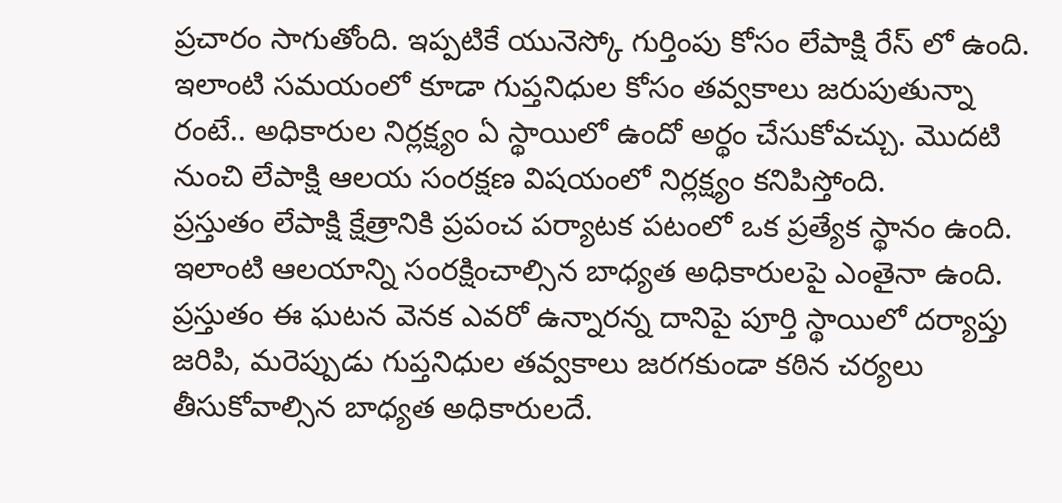ప్రచారం సాగుతోంది. ఇప్పటికే యునెస్కో గుర్తింపు కోసం లేపాక్షి రేస్ లో ఉంది. ఇలాంటి సమయంలో కూడా గుప్తనిధుల కోసం తవ్వకాలు జరుపుతున్నా రంటే.. అధికారుల నిర్లక్ష్యం ఏ స్థాయిలో ఉందో అర్థం చేసుకోవచ్చు. మొదటి నుంచి లేపాక్షి ఆలయ సంరక్షణ విషయంలో నిర్లక్ష్యం కనిపిస్తోంది.
ప్రస్తుతం లేపాక్షి క్షేత్రానికి ప్రపంచ పర్యాటక పటంలో ఒక ప్రత్యేక స్థానం ఉంది. ఇలాంటి ఆలయాన్ని సంరక్షించాల్సిన బాధ్యత అధికారులపై ఎంతైనా ఉంది. ప్రస్తుతం ఈ ఘటన వెనక ఎవరో ఉన్నారన్న దానిపై పూర్తి స్థాయిలో దర్యాప్తు జరిపి, మరెప్పుడు గుప్తనిధుల తవ్వకాలు జరగకుండా కఠిన చర్యలు తీసుకోవాల్సిన బాధ్యత అధికారులదే.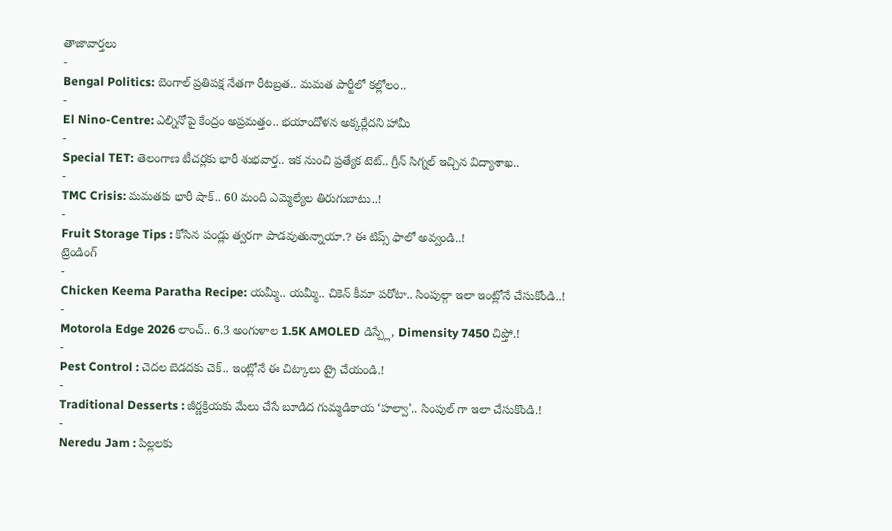తాజావార్తలు
-
Bengal Politics: బెంగాల్ ప్రతిపక్ష నేతగా రీటబ్రత.. మమత పార్టీలో కల్లోలం..
-
El Nino-Centre: ఎల్నినోపై కేంద్రం అప్రమత్తం.. భయాందోళన అక్కర్లేదని హామీ
-
Special TET: తెలంగాణ టీచర్లకు భారీ శుభవార్త.. ఇక నుంచి ప్రత్యేక టెట్.. గ్రీన్ సిగ్నల్ ఇచ్చిన విద్యాశాఖ..
-
TMC Crisis: మమతకు భారీ షాక్.. 60 మంది ఎమ్మెల్యేల తిరుగుబాటు..!
-
Fruit Storage Tips : కోసిన పండ్లు త్వరగా పాడవుతున్నాయా.? ఈ టిప్స్ ఫాలో అవ్వండి..!
ట్రెండింగ్
-
Chicken Keema Paratha Recipe: యమ్మీ.. యమ్మీ.. చికెన్ కీమా పరోటా.. సింపుల్గా ఇలా ఇంట్లోనే చేసుకోండి..!
-
Motorola Edge 2026 లాంచ్.. 6.3 అంగుళాల 1.5K AMOLED డిస్ప్లే, Dimensity 7450 చిప్తో.!
-
Pest Control : చెదల బెడదకు చెక్.. ఇంట్లోనే ఈ చిట్కాలు ట్రై చేయండి.!
-
Traditional Desserts : జీర్ణక్రియకు మేలు చేసే బూడిద గుమ్మడికాయ ‘హల్వా’.. సింపుల్ గా ఇలా చేసుకొండి.!
-
Neredu Jam : పిల్లలకు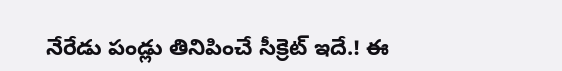నేరేడు పండ్లు తినిపించే సీక్రెట్ ఇదే.! ఈ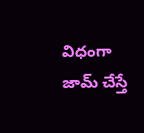విధంగా జామ్ చేస్తే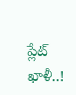ప్లేట్ ఖాళీ..!